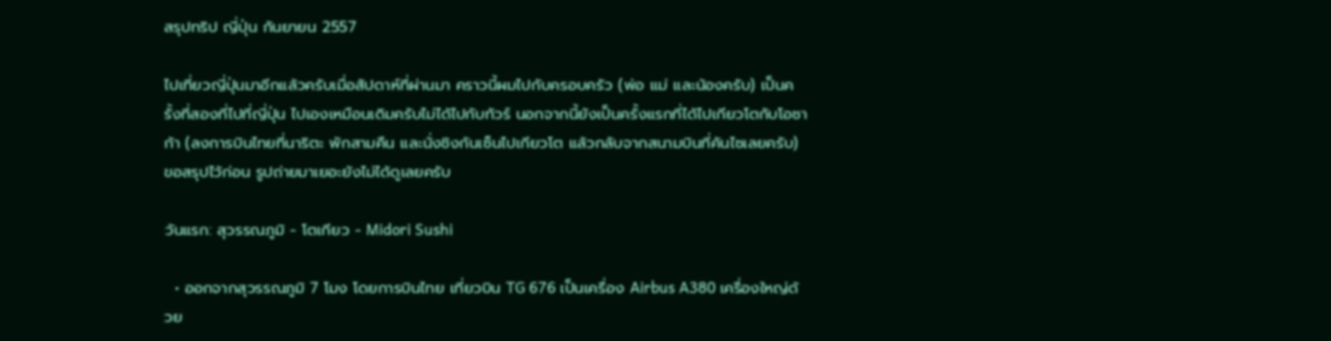สรุปทริป ญี่ปุ่น กันยายน 2557

ไปเที่ยวญี่ปุ่นมาอีกแล้วครับเมื่อสัปดาห์ที่ผ่านมา คราวนี้ผมไปกับครอบครัว (พ่อ แม่ และน้องครับ) เป็นครั้งที่สองที่ไปที่ญี่ปุ่น ไปเองเหมือนเดิมครับไม่ได้ไปกับทัวร์ นอกจากนี้ยังเป็นครั้งแรกที่ได้ไปเกียวโตกับโอซาก้า (ลงการบินไทยที่นาริตะ พักสามคืน และนั่งชิงกันเซ็นไปเกียวโต แล้วกลับจากสนามบินที่คันไซเลยครับ) ขอสรุปไว้ก่อน รูปถ่ายมาเยอะยังไม่ได้ดูเลยครับ

วันแรก: สุวรรณภูมิ - โตเกียว - Midori Sushi

  • ออกจากสุวรรณภูมิ 7 โมง โดยการบินไทย เที่ยวบิน TG 676 เป็นเครื่อง Airbus A380 เครื่องใหญ่ด้วย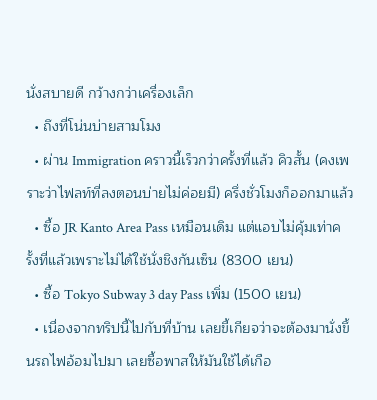นั่งสบายดี กว้างกว่าเครื่องเล็ก
  • ถึงที่โน่นบ่ายสามโมง
  • ผ่าน Immigration คราวนี้เร็วกว่าครั้งที่แล้ว คิวสั้น (คงเพราะว่าไฟลท์ที่ลงตอนบ่ายไม่ค่อยมี) ครึ่งชั่วโมงก็ออกมาแล้ว
  • ซื้อ JR Kanto Area Pass เหมือนเดิม แต่แอบไม่คุ้มเท่าครั้งที่แล้วเพราะไม่ได้ใช้นั่งชิงกันเซ็น (8300 เยน)
  • ซื้อ Tokyo Subway 3 day Pass เพิ่ม (1500 เยน)
  • เนื่องจากทริปนี้ไปกับที่บ้าน เลยขี้เกียจว่าจะต้องมานั่งขึ้นรถไฟอ้อมไปมา เลยซื้อพาสให้มันใช้ได้เกือ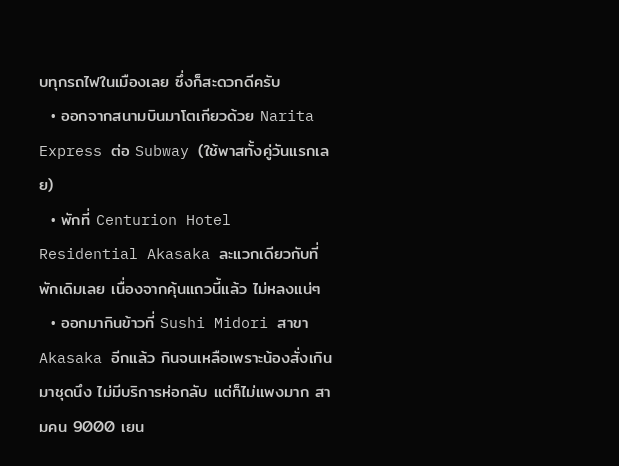บทุกรถไฟในเมืองเลย ซึ่งก็สะดวกดีครับ
  • ออกจากสนามบินมาโตเกียวด้วย Narita Express ต่อ Subway (ใช้พาสทั้งคู่วันแรกเลย)
  • พักที่ Centurion Hotel Residential Akasaka ละแวกเดียวกับที่พักเดิมเลย เนื่องจากคุ้นแถวนี้แล้ว ไม่หลงแน่ๆ
  • ออกมากินข้าวที่ Sushi Midori สาขา Akasaka อีกแล้ว กินจนเหลือเพราะน้องสั่งเกินมาชุดนึง ไม่มีบริการห่อกลับ แต่ก็ไม่แพงมาก สามคน 9000 เยน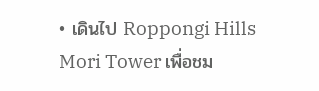• เดินไป Roppongi Hills Mori Tower เพื่อชม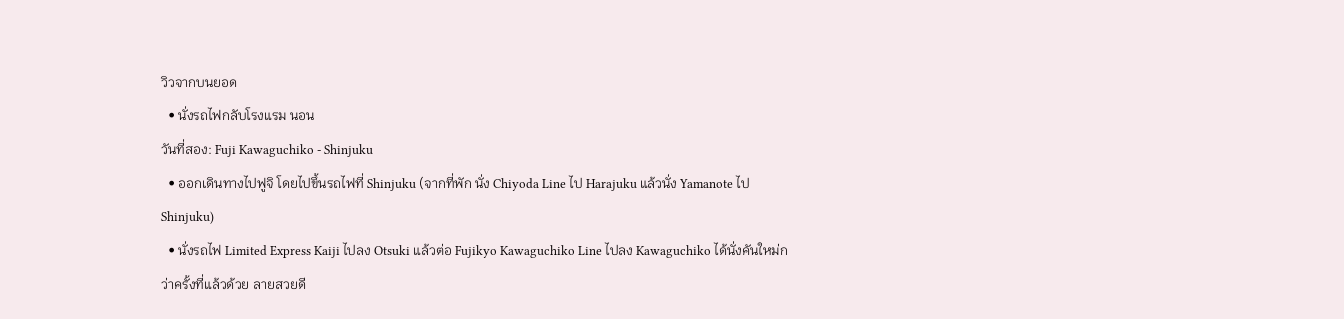วิวจากบนยอด
  • นั่งรถไฟกลับโรงแรม นอน
วันที่สอง: Fuji Kawaguchiko - Shinjuku
  • ออกเดินทางไปฟูจิ โดยไปขึ้นรถไฟที่ Shinjuku (จากที่พัก นั่ง Chiyoda Line ไป Harajuku แล้วนั่ง Yamanote ไป Shinjuku)
  • นั่งรถไฟ Limited Express Kaiji ไปลง Otsuki แล้วต่อ Fujikyo Kawaguchiko Line ไปลง Kawaguchiko ได้นั่งคันใหม่กว่าครั้งที่แล้วด้วย ลายสวยดี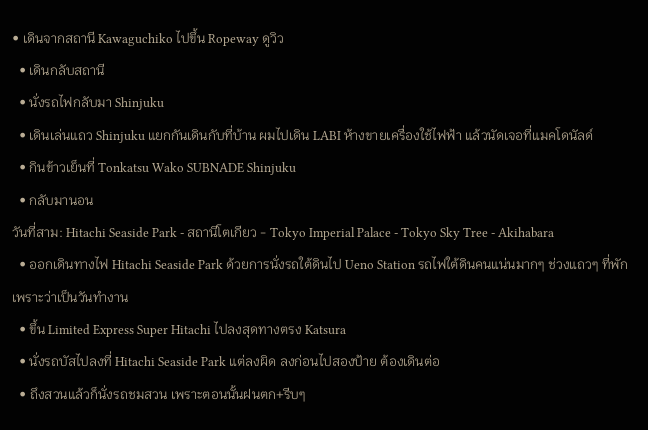• เดินจากสถานี Kawaguchiko ไปขึ้น Ropeway ดูวิว
  • เดินกลับสถานี
  • นั่งรถไฟกลับมา Shinjuku
  • เดินเล่นแถว Shinjuku แยกกันเดินกับที่บ้าน ผมไปเดิน LABI ห้างขายเครื่องใช้ไฟฟ้า แล้วนัดเจอที่แมคโดนัลด์
  • กินข้าวเย็นที่ Tonkatsu Wako SUBNADE Shinjuku
  • กลับมานอน
วันที่สาม: Hitachi Seaside Park - สถานีโตเกียว - Tokyo Imperial Palace - Tokyo Sky Tree - Akihabara
  • ออกเดินทางไฟ Hitachi Seaside Park ด้วยการนั่งรถใต้ดินไป Ueno Station รถไฟใต้ดินคนแน่นมากๆ ช่วงแถวๆ ที่พักเพราะว่าเป็นวันทำงาน
  • ขึ้น Limited Express Super Hitachi ไปลงสุดทางตรง Katsura
  • นั่งรถบัสไปลงที่ Hitachi Seaside Park แต่ลงผิด ลงก่อนไปสองป้าย ต้องเดินต่อ
  • ถึงสวนแล้วก็นั่งรถชมสวน เพราะตอนนั้นฝนตก+รีบๆ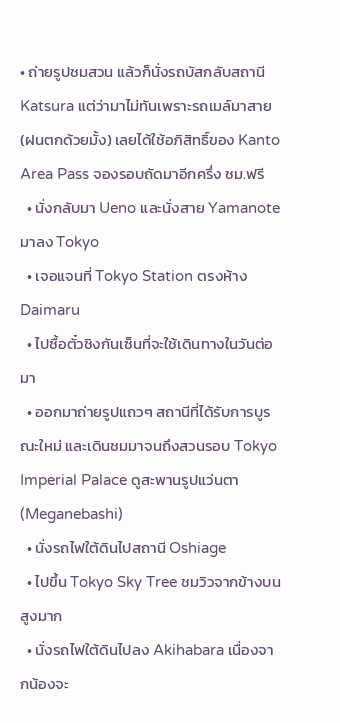• ถ่ายรูปชมสวน แล้วก็นั่งรถบัสกลับสถานี Katsura แต่ว่ามาไม่ทันเพราะรถเมล์มาสาย (ฝนตกด้วยมั้ง) เลยได้ใช้อภิสิทธิ์ของ Kanto Area Pass จองรอบถัดมาอีกครึ่ง ชม.ฟรี
  • นั่งกลับมา Ueno และนั่งสาย Yamanote มาลง Tokyo
  • เจอแจนที่ Tokyo Station ตรงห้าง Daimaru
  • ไปซื้อตั๋วชิงกันเซ็นที่จะใช้เดินทางในวันต่อมา
  • ออกมาถ่ายรูปแถวๆ สถานีที่ได้รับการบูรณะใหม่ และเดินชมมาจนถึงสวนรอบ Tokyo Imperial Palace ดูสะพานรูปแว่นตา (Meganebashi)
  • นั่งรถไฟใต้ดินไปสถานี Oshiage
  • ไปขึ้น Tokyo Sky Tree ชมวิวจากข้างบน สูงมาก
  • นั่งรถไฟใต้ดินไปลง Akihabara เนื่องจากน้องจะ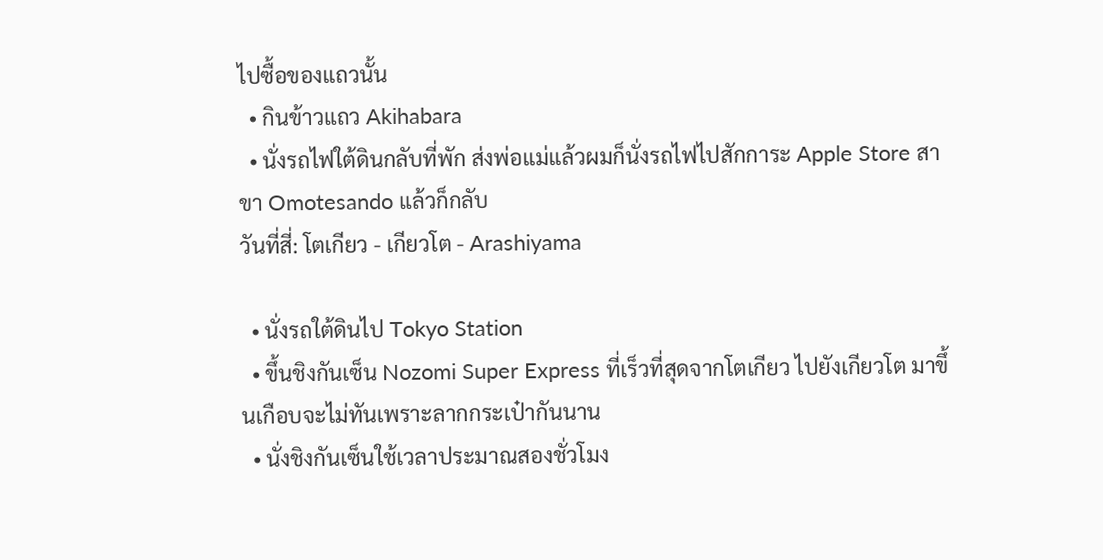ไปซื้อของแถวนั้น
  • กินข้าวแถว Akihabara
  • นั่งรถไฟใต้ดินกลับที่พัก ส่งพ่อแม่แล้วผมก็นั่งรถไฟไปสักการะ Apple Store สาขา Omotesando แล้วก็กลับ
วันที่สี่: โตเกียว - เกียวโต - Arashiyama

  • นั่งรถใต้ดินไป Tokyo Station
  • ขึ้นชิงกันเซ็น Nozomi Super Express ที่เร็วที่สุดจากโตเกียว ไปยังเกียวโต มาขึ้นเกือบจะไม่ทันเพราะลากกระเป๋ากันนาน
  • นั่งชิงกันเซ็นใช้เวลาประมาณสองชั่วโมง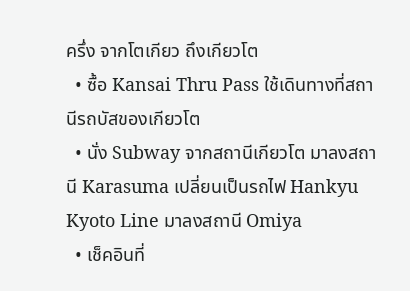ครึ่ง จากโตเกียว ถึงเกียวโต
  • ซื้อ Kansai Thru Pass ใช้เดินทางที่สถานีรถบัสของเกียวโต
  • นั่ง Subway จากสถานีเกียวโต มาลงสถานี Karasuma เปลี่ยนเป็นรถไฟ Hankyu Kyoto Line มาลงสถานี Omiya
  • เช็คอินที่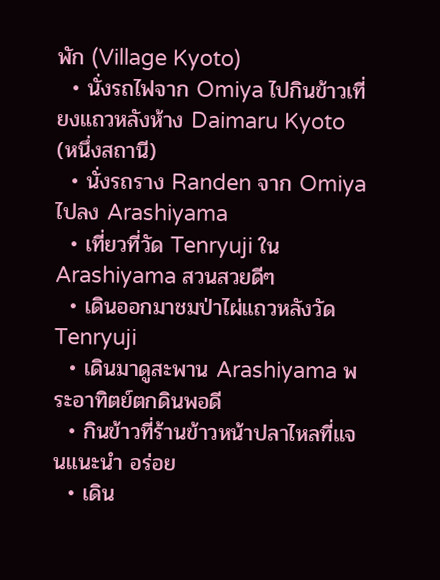พัก (Village Kyoto)
  • นั่งรถไฟจาก Omiya ไปกินข้าวเที่ยงแถวหลังห้าง Daimaru Kyoto (หนึ่งสถานี)
  • นั่งรถราง Randen จาก Omiya ไปลง Arashiyama
  • เที่ยวที่วัด Tenryuji ใน Arashiyama สวนสวยดีๆ
  • เดินออกมาชมป่าไผ่แถวหลังวัด Tenryuji
  • เดินมาดูสะพาน Arashiyama พระอาทิตย์ตกดินพอดี
  • กินข้าวที่ร้านข้าวหน้าปลาไหลที่แจนแนะนำ อร่อย
  • เดิน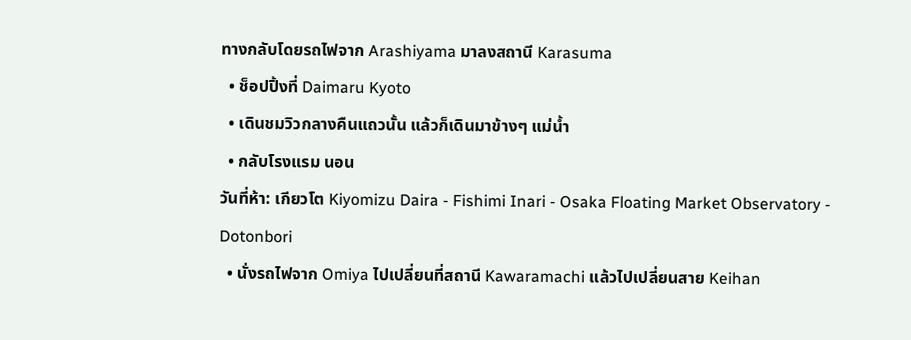ทางกลับโดยรถไฟจาก Arashiyama มาลงสถานี Karasuma
  • ช็อปปิ้งที่ Daimaru Kyoto
  • เดินชมวิวกลางคืนแถวนั้น แล้วก็เดินมาข้างๆ แม่น้ำ
  • กลับโรงแรม นอน
วันที่ห้า: เกียวโต Kiyomizu Daira - Fishimi Inari - Osaka Floating Market Observatory - Dotonbori
  • นั่งรถไฟจาก Omiya ไปเปลี่ยนที่สถานี Kawaramachi แล้วไปเปลี่ยนสาย Keihan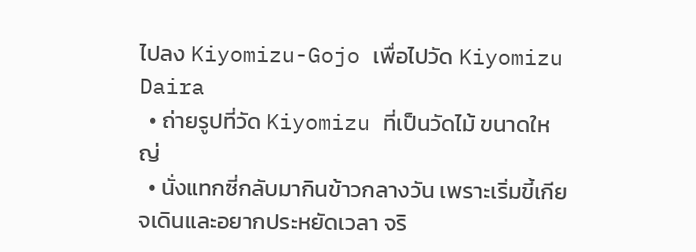ไปลง Kiyomizu-Gojo เพื่อไปวัด Kiyomizu Daira
  • ถ่ายรูปที่วัด Kiyomizu ที่เป็นวัดไม้ ขนาดใหญ่
  • นั่งแทกซี่กลับมากินข้าวกลางวัน เพราะเริ่มขี้เกียจเดินและอยากประหยัดเวลา จริ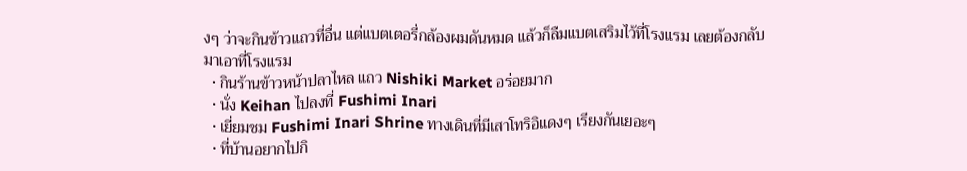งๆ ว่าจะกินข้าวแถวที่อื่น แต่แบตเตอรี่กล้องผมดันหมด แล้วก็ลืมแบตเสริมไว้ที่โรงแรม เลยต้องกลับมาเอาที่โรงแรม
  • กินร้านข้าวหน้าปลาไหล แถว Nishiki Market อร่อยมาก
  • นั่ง Keihan ไปลงที่ Fushimi Inari
  • เยี่ยมชม Fushimi Inari Shrine ทางเดินที่มีเสาโทริอิแดงๆ เรียงกันเยอะๆ
  • ที่บ้านอยากไปกิ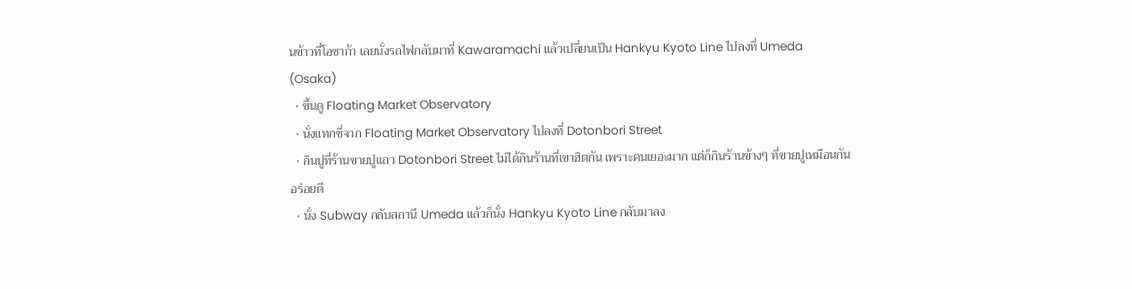นข้าวที่โอซาก้า เลยนั่งรถไฟกลับมาที่ Kawaramachi แล้วเปลี่ยนเป็น Hankyu Kyoto Line ไปลงที่ Umeda (Osaka)
  • ขึ้นดู Floating Market Observatory
  • นั่งแทกซี่จาก Floating Market Observatory ไปลงที่ Dotonbori Street
  • กินปูที่ร้านขายปูแถว Dotonbori Street ไม่ได้กินร้านที่เขาฮิตกัน เพราะคนเยอะมาก แต่ก็กินร้านข้างๆ ที่ขายปูเหมือนกัน อร่อยดี
  • นั่ง Subway กลับสถานี Umeda แล้วก็นั่ง Hankyu Kyoto Line กลับมาลง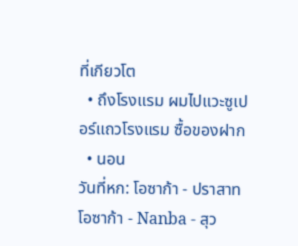ที่เกียวโต
  • ถึงโรงแรม ผมไปแวะซูเปอร์แถวโรงแรม ซื้อของฝาก
  • นอน
วันที่หก: โอซาก้า - ปราสาทโอซาก้า - Nanba - สุว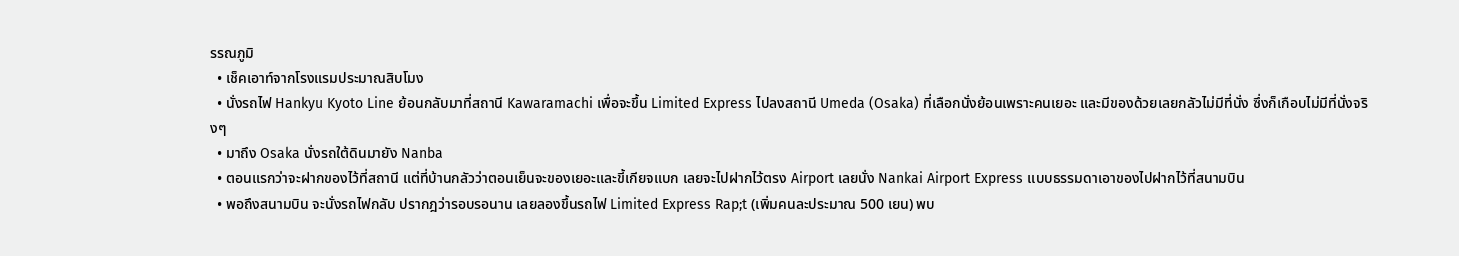รรณภูมิ
  • เช็คเอาท์จากโรงแรมประมาณสิบโมง
  • นั่งรถไฟ Hankyu Kyoto Line ย้อนกลับมาที่สถานี Kawaramachi เพื่อจะขึ้น Limited Express ไปลงสถานี Umeda (Osaka) ที่เลือกนั่งย้อนเพราะคนเยอะ และมีของด้วยเลยกลัวไม่มีที่นั่ง ซึ่งก็เกือบไม่มีที่นั่งจริงๆ
  • มาถึง Osaka นั่งรถใต้ดินมายัง Nanba
  • ตอนแรกว่าจะฝากของไว้ที่สถานี แต่ที่บ้านกลัวว่าตอนเย็นจะของเยอะและขี้เกียจแบก เลยจะไปฝากไว้ตรง Airport เลยนั่ง Nankai Airport Express แบบธรรมดาเอาของไปฝากไว้ที่สนามบิน
  • พอถึงสนามบิน จะนั่งรถไฟกลับ ปรากฎว่ารอบรอนาน เลยลองขึ้นรถไฟ Limited Express Rap;t (เพิ่มคนละประมาณ 500 เยน) พบ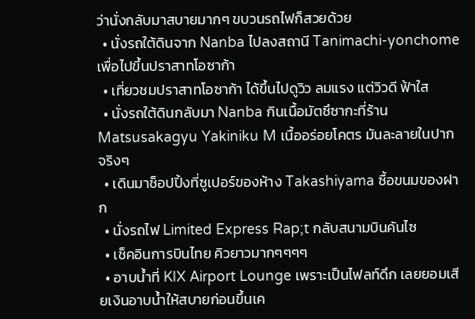ว่านั่งกลับมาสบายมากๆ ขบวนรถไฟก็สวยด้วย
  • นั่งรถใต้ดินจาก Nanba ไปลงสถานี Tanimachi-yonchome เพื่อไปขึ้นปราสาทโอซาก้า
  • เที่ยวชมปราสาทโอซาก้า ได้ขึ้นไปดูวิว ลมแรง แต่วิวดี ฟ้าใส
  • นั่งรถใต้ดินกลับมา Nanba กินเนื้อมัตซึซากะที่ร้าน Matsusakagyu Yakiniku M เนื้ออร่อยโคตร มันละลายในปากจริงๆ
  • เดินมาช็อปปิ้งที่ซูเปอร์ของห้าง Takashiyama ซื้อขนมของฝาก
  • นั่งรถไฟ Limited Express Rap;t กลับสนามบินคันไซ
  • เช็คอินการบินไทย คิวยาวมากๆๆๆๆ
  • อาบน้ำที่ KIX Airport Lounge เพราะเป็นไฟลท์ดึก เลยยอมเสียเงินอาบน้ำให้สบายก่อนขึ้นเค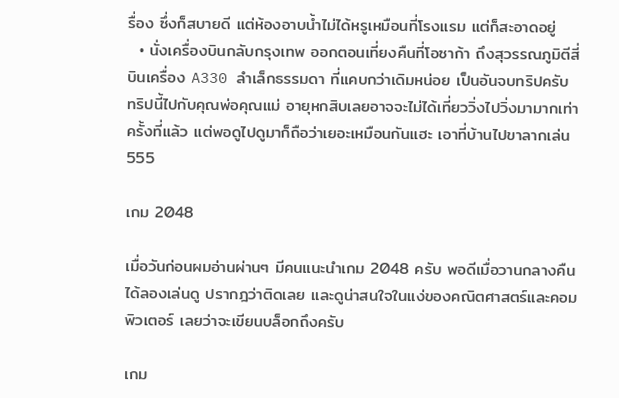รื่อง ซึ่งก็สบายดี แต่ห้องอาบน้ำไม่ได้หรูเหมือนที่โรงแรม แต่ก็สะอาดอยู่
  • นั่งเครื่องบินกลับกรุงเทพ ออกตอนเที่ยงคืนที่โอซาก้า ถึงสุวรรณภูมิตีสี่ บินเครื่อง A330 ลำเล็กธรรมดา ที่แคบกว่าเดิมหน่อย เป็นอันจบทริปครับ
ทริปนี้ไปกับคุณพ่อคุณแม่ อายุหกสิบเลยอาจจะไม่ได้เที่ยววิ่งไปวิ่งมามากเท่าครั้งที่แล้ว แต่พอดูไปดูมาก็ถือว่าเยอะเหมือนกันแฮะ เอาที่บ้านไปขาลากเล่น 555

เกม 2048

เมื่อวันก่อนผมอ่านผ่านๆ มีคนแนะนำเกม 2048 ครับ พอดีเมื่อวานกลางคืนได้ลองเล่นดู ปรากฎว่าติดเลย และดูน่าสนใจในแง่ของคณิตศาสตร์และคอมพิวเตอร์ เลยว่าจะเขียนบล็อกถึงครับ

เกม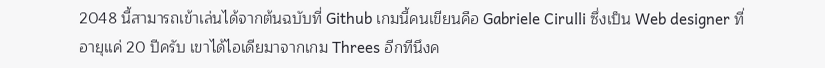2048 นี้สามารถเข้าเล่นได้จากต้นฉบับที่ Github เกมนี้คนเขียนคือ Gabriele Cirulli ซึ่งเป็น Web designer ที่อายุแค่ 20 ปีครับ เขาได้ไอเดียมาจากเกม Threes อีกทีนึงค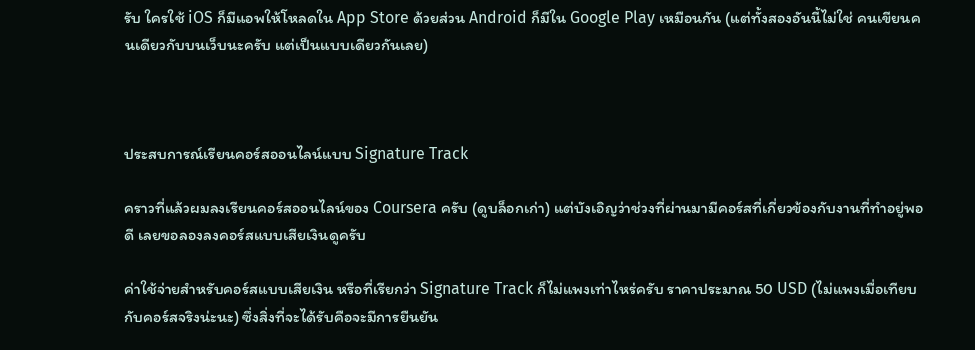รับ ใครใช้ iOS ก็มีแอพให้โหลดใน App Store ด้วยส่วน Android ก็มีใน Google Play เหมือนกัน (แต่ทั้งสองอันนี้ไม่ใช่ คนเขียนคนเดียวกับบนเว็บนะครับ แต่เป็นแบบเดียวกันเลย)



ประสบการณ์เรียนคอร์สออนไลน์แบบ Signature Track

คราวที่แล้วผมลงเรียนคอร์สออนไลน์ของ Coursera ครับ (ดูบล็อกเก่า) แต่บังเอิญว่าช่วงที่ผ่านมามีคอร์สที่เกี่ยวข้องกับงานที่ทำอยู่พอดี เลยขอลองลงคอร์สแบบเสียเงินดูครับ

ค่าใช้จ่ายสำหรับคอร์สแบบเสียเงิน หรือที่เรียกว่า Signature Track ก็ไม่แพงเท่าไหร่ครับ ราคาประมาณ 50 USD (ไม่แพงเมื่อเทียบกับคอร์สจริงน่ะนะ) ซึ่งสิ่งที่จะได้รับคือจะมีการยืนยัน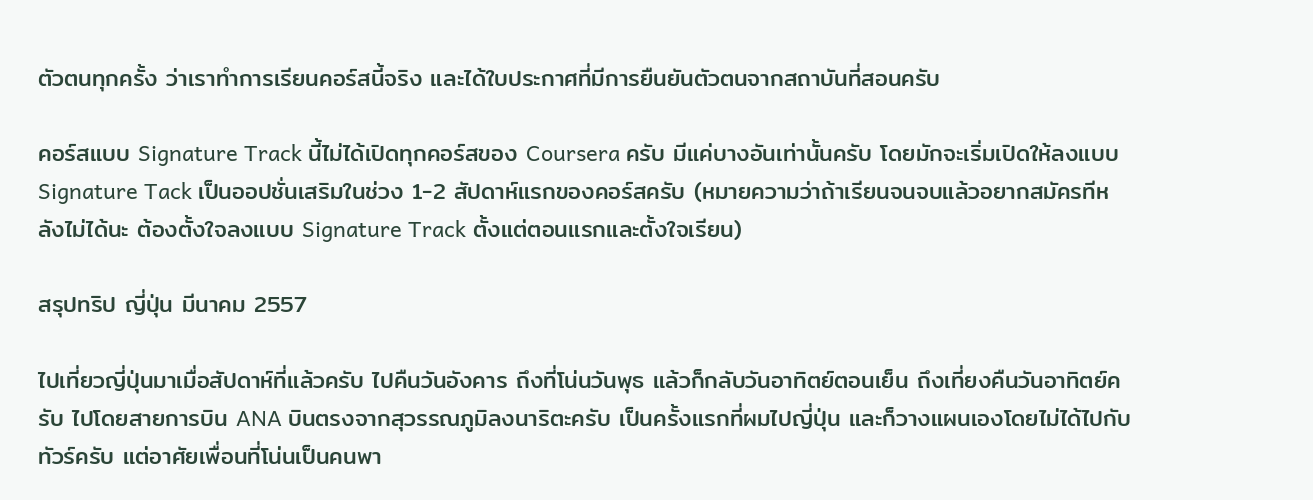ตัวตนทุกครั้ง ว่าเราทำการเรียนคอร์สนี้จริง และได้ใบประกาศที่มีการยืนยันตัวตนจากสถาบันที่สอนครับ

คอร์สแบบ Signature Track นี้ไม่ได้เปิดทุกคอร์สของ Coursera ครับ มีแค่บางอันเท่านั้นครับ โดยมักจะเริ่มเปิดให้ลงแบบ Signature Tack เป็นออปชั่นเสริมในช่วง 1-2 สัปดาห์แรกของคอร์สครับ (หมายความว่าถ้าเรียนจนจบแล้วอยากสมัครทีหลังไม่ได้นะ ต้องตั้งใจลงแบบ Signature Track ตั้งแต่ตอนแรกและตั้งใจเรียน)

สรุปทริป ญี่ปุ่น มีนาคม 2557

ไปเที่ยวญี่ปุ่นมาเมื่อสัปดาห์ที่แล้วครับ ไปคืนวันอังคาร ถึงที่โน่นวันพุธ แล้วก็กลับวันอาทิตย์ตอนเย็น ถึงเที่ยงคืนวันอาทิตย์ครับ ไปโดยสายการบิน ANA บินตรงจากสุวรรณภูมิลงนาริตะครับ เป็นครั้งแรกที่ผมไปญี่ปุ่น และก็วางแผนเองโดยไม่ได้ไปกับทัวร์ครับ แต่อาศัยเพื่อนที่โน่นเป็นคนพา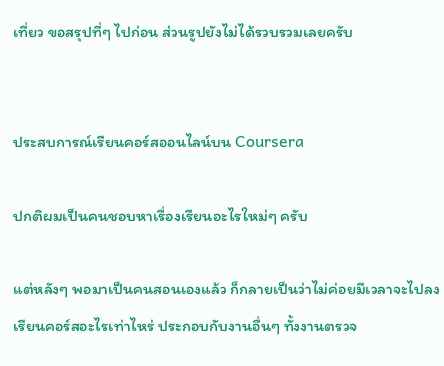เที่ยว ขอสรุปที่ๆ ไปก่อน ส่วนรูปยังไม่ได้รวบรวมเลยครับ


ประสบการณ์เรียนคอร์สออนไลน์บน Coursera

ปกติผมเป็นคนชอบหาเรื่องเรียนอะไรใหม่ๆ ครับ

แต่หลังๆ พอมาเป็นคนสอนเองแล้ว ก็กลายเป็นว่าไม่ค่อยมีเวลาจะไปลงเรียนคอร์สอะไรเท่าไหร่ ประกอบกับงานอื่นๆ ทั้งงานตรวจ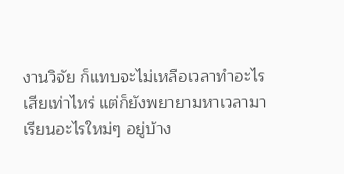งานวิจัย ก็แทบจะไม่เหลือเวลาทำอะไรเสียเท่าไหร่ แต่ก็ยังพยายามหาเวลามาเรียนอะไรใหม่ๆ อยู่บ้าง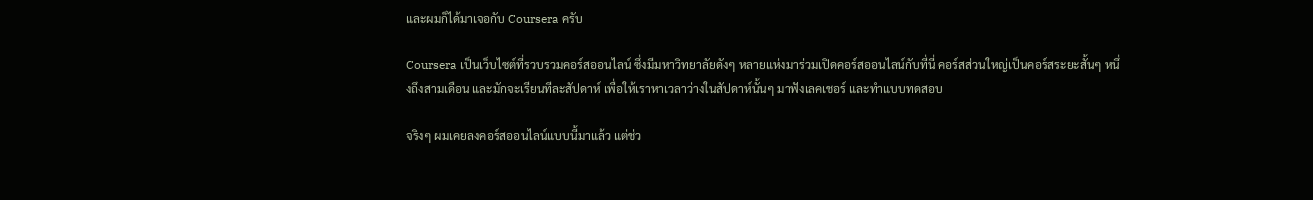และผมก็ได้มาเจอกับ Coursera ครับ

Coursera เป็นเว็บไซต์ที่รวบรวมคอร์สออนไลน์ ซึ่งมีมหาวิทยาลัยดังๆ หลายแห่งมาร่วมเปิดคอร์สออนไลน์กับที่นี่ คอร์สส่วนใหญ่เป็นคอร์สระยะสั้นๆ หนึ่งถึงสามเดือน และมักจะเรียนทีละสัปดาห์ เพื่อให้เราหาเวลาว่างในสัปดาห์นั้นๆ มาฟังเลคเชอร์ และทำแบบทดสอบ

จริงๆ ผมเคยลงคอร์สออนไลน์แบบนี้มาแล้ว แต่ช่ว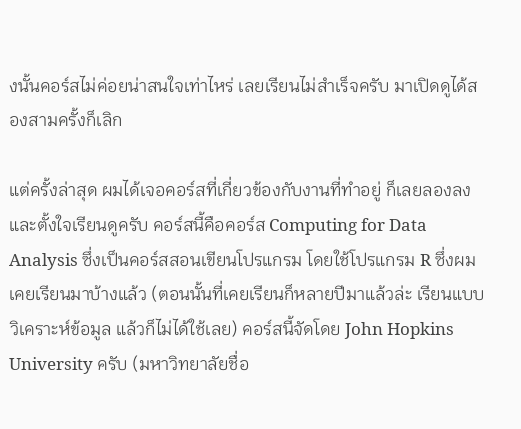งนั้นคอร์สไม่ค่อยน่าสนใจเท่าไหร่ เลยเรียนไม่สำเร็จครับ มาเปิดดูได้สองสามครั้งก็เลิก

แต่ครั้งล่าสุด ผมได้เจอคอร์สที่เกี่ยวข้องกับงานที่ทำอยู่ ก็เลยลองลง และตั้งใจเรียนดูครับ คอร์สนี้คือคอร์ส Computing for Data Analysis ซึ่งเป็นคอร์สสอนเขียนโปรแกรม โดยใช้โปรแกรม R ซึ่งผมเคยเรียนมาบ้างแล้ว (ตอนนั้นที่เคยเรียนก็หลายปีมาแล้วล่ะ เรียนแบบวิเคราะห์ข้อมูล แล้วก็ไม่ได้ใช้เลย) คอร์สนี้จัดโดย John Hopkins University ครับ (มหาวิทยาลัยชื่อ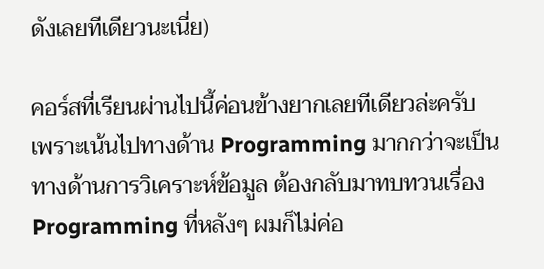ดังเลยทีเดียวนะเนี่ย)

คอร์สที่เรียนผ่านไปนี้ค่อนข้างยากเลยทีเดียวล่ะครับ เพราะเน้นไปทางด้าน Programming มากกว่าจะเป็นทางด้านการวิเคราะห์ข้อมูล ต้องกลับมาทบทวนเรื่อง Programming ที่หลังๆ ผมก็ไม่ค่อ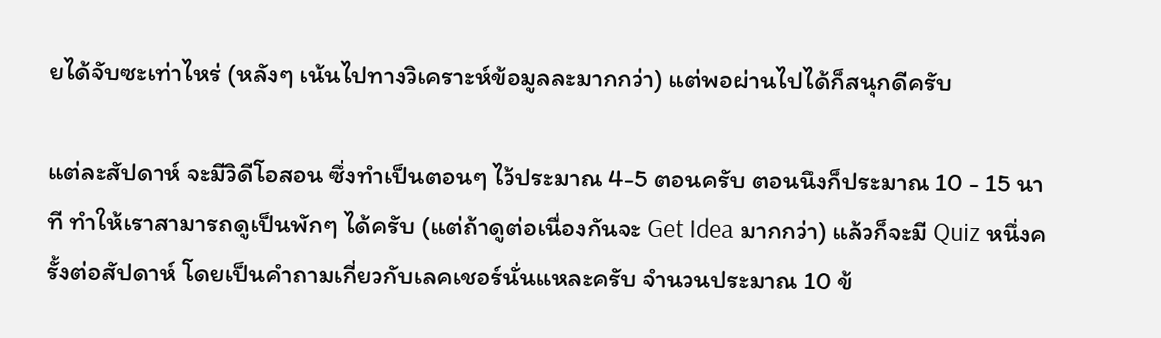ยได้จับซะเท่าไหร่ (หลังๆ เน้นไปทางวิเคราะห์ข้อมูลละมากกว่า) แต่พอผ่านไปได้ก็สนุกดีครับ

แต่ละสัปดาห์ จะมีวิดีโอสอน ซึ่งทำเป็นตอนๆ ไว้ประมาณ 4-5 ตอนครับ ตอนนึงก็ประมาณ 10 - 15 นาที ทำให้เราสามารถดูเป็นพักๆ ได้ครับ (แต่ถ้าดูต่อเนื่องกันจะ Get Idea มากกว่า) แล้วก็จะมี Quiz หนึ่งครั้งต่อสัปดาห์ โดยเป็นคำถามเกี่ยวกับเลคเชอร์นั่นแหละครับ จำนวนประมาณ 10 ข้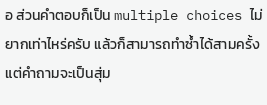อ ส่วนคำตอบก็เป็น multiple choices ไม่ยากเท่าไหร่ครับ แล้วก็สามารถทำซ้ำได้สามครั้ง แต่คำถามจะเป็นสุ่ม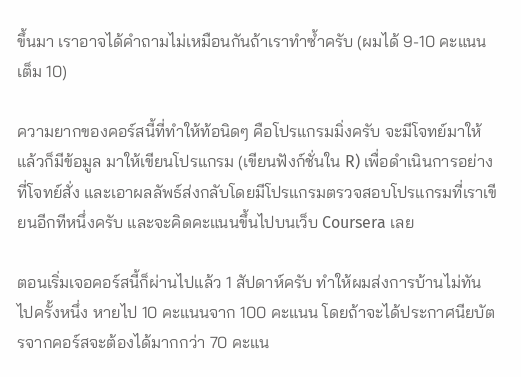ขึ้นมา เราอาจได้คำถามไม่เหมือนกันถ้าเราทำซ้ำครับ (ผมได้ 9-10 คะแนนเต็ม 10)

ความยากของคอร์สนี้ที่ทำให้ท้อนิดๆ คือโปรแกรมมิ่งครับ จะมีโจทย์มาให้ แล้วก็มีข้อมูล มาให้เขียนโปรแกรม (เขียนฟังก์ชั่นใน R) เพื่อดำเนินการอย่างที่โจทย์สั่ง และเอาผลลัพธ์ส่งกลับโดยมีโปรแกรมตรวจสอบโปรแกรมที่เราเขียนอีกทีหนึ่งครับ และจะคิดคะแนนขึ้นไปบนเว็บ Coursera เลย

ตอนเริ่มเจอคอร์สนี้ก็ผ่านไปแล้ว 1 สัปดาห์ครับ ทำให้ผมส่งการบ้านไม่ทันไปครั้งหนึ่ง หายไป 10 คะแนนจาก 100 คะแนน โดยถ้าจะได้ประกาศนียบัตรจากคอร์สจะต้องได้มากกว่า 70 คะแน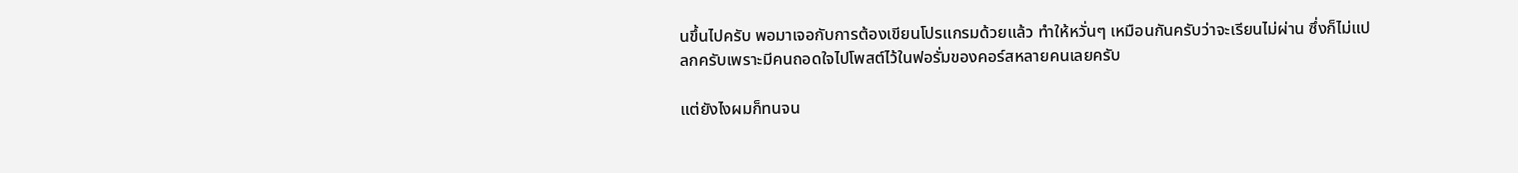นขึ้นไปครับ พอมาเจอกับการต้องเขียนโปรแกรมด้วยแล้ว ทำให้หวั่นๆ เหมือนกันครับว่าจะเรียนไม่ผ่าน ซึ่งก็ไม่แปลกครับเพราะมีคนถอดใจไปโพสต์ไว้ในฟอรั่มของคอร์สหลายคนเลยครับ

แต่ยังไงผมก็ทนจน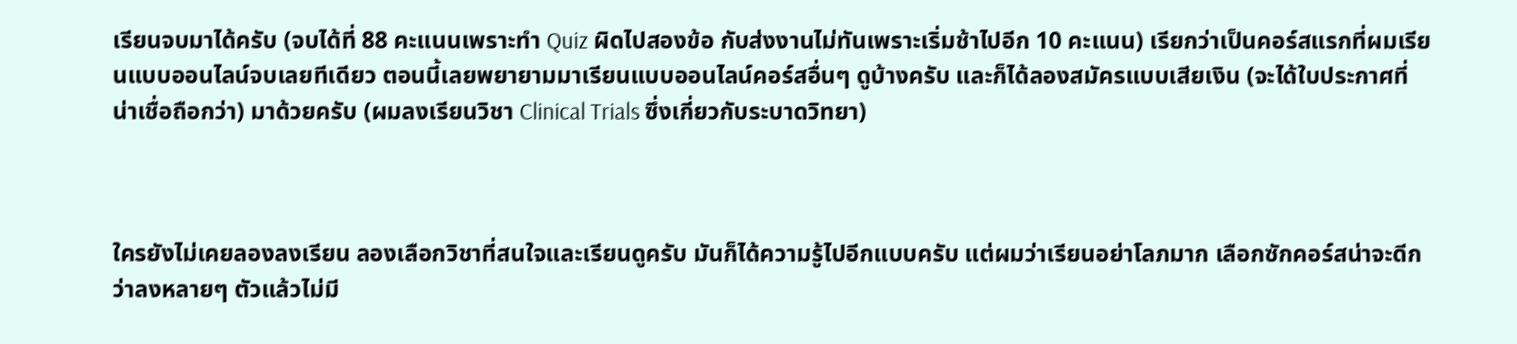เรียนจบมาได้ครับ (จบได้ที่ 88 คะแนนเพราะทำ Quiz ผิดไปสองข้อ กับส่งงานไม่ทันเพราะเริ่มช้าไปอีก 10 คะแนน) เรียกว่าเป็นคอร์สแรกที่ผมเรียนแบบออนไลน์จบเลยทีเดียว ตอนนี้เลยพยายามมาเรียนแบบออนไลน์คอร์สอื่นๆ ดูบ้างครับ และก็ได้ลองสมัครแบบเสียเงิน (จะได้ใบประกาศที่น่าเชื่อถือกว่า) มาด้วยครับ (ผมลงเรียนวิชา Clinical Trials ซึ่งเกี่ยวกับระบาดวิทยา)



ใครยังไม่เคยลองลงเรียน ลองเลือกวิชาที่สนใจและเรียนดูครับ มันก็ได้ความรู้ไปอีกแบบครับ แต่ผมว่าเรียนอย่าโลภมาก เลือกซักคอร์สน่าจะดีกว่าลงหลายๆ ตัวแล้วไม่มี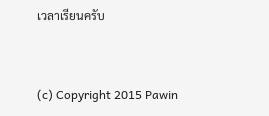เวลาเรียนครับ


(c) Copyright 2015 Pawin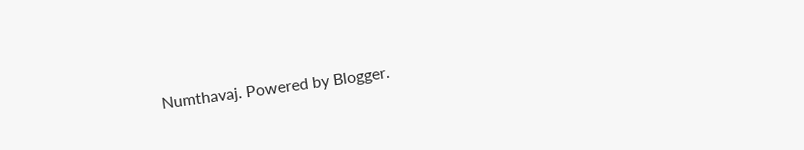Numthavaj. Powered by Blogger.